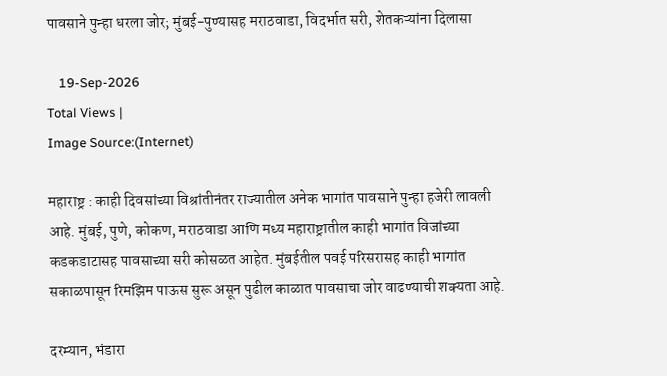पावसाने पुन्हा धरला जोर; मुंबई-पुण्यासह मराठवाडा, विदर्भात सरी, शेतकऱ्यांना दिलासा

    19-Sep-2026
Total Views |
Image Source:(Internet)

महाराष्ट्र : काही दिवसांच्या विश्रांतीनंतर राज्यातील अनेक भागांत पावसाने पुन्हा हजेरी लावली आहे. मुंबई, पुणे, कोकण, मराठवाडा आणि मध्य महाराष्ट्रातील काही भागांत विजांच्या कडकडाटासह पावसाच्या सरी कोसळत आहेत. मुंबईतील पवई परिसरासह काही भागांत सकाळपासून रिमझिम पाऊस सुरू असून पुढील काळात पावसाचा जोर वाढण्याची शक्यता आहे.

दरम्यान, भंडारा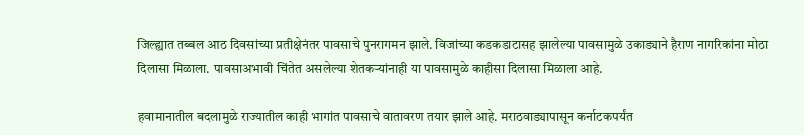जिल्ह्यात तब्बल आठ दिवसांच्या प्रतीक्षेनंतर पावसाचे पुनरागमन झाले. विजांच्या कडकडाटासह झालेल्या पावसामुळे उकाड्याने हैराण नागरिकांना मोठा दिलासा मिळाला. पावसाअभावी चिंतेत असलेल्या शेतकऱ्यांनाही या पावसामुळे काहीसा दिलासा मिळाला आहे.

हवामानातील बदलामुळे राज्यातील काही भागांत पावसाचे वातावरण तयार झाले आहे. मराठवाड्यापासून कर्नाटकपर्यंत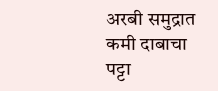अरबी समुद्रात कमी दाबाचा पट्टा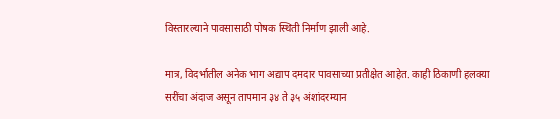विस्तारल्याने पावसासाठी पोषक स्थिती निर्माण झाली आहे.

मात्र, विदर्भातील अनेक भाग अद्याप दमदार पावसाच्या प्रतीक्षेत आहेत. काही ठिकाणी हलक्या सरींचा अंदाज असून तापमान ३४ ते ३५ अंशांदरम्यान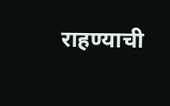राहण्याची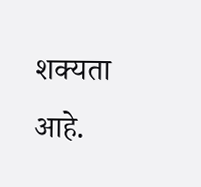शक्यता आहे.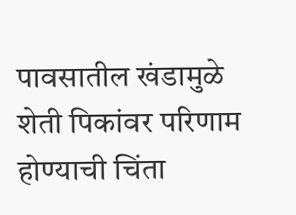पावसातील खंडामुळे शेती पिकांवर परिणाम होण्याची चिंता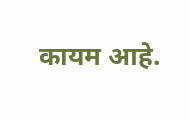कायम आहे.